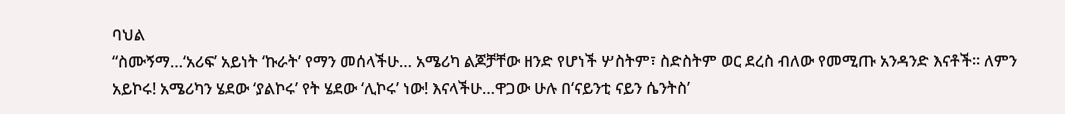ባህል
“ስሙኝማ…‘አሪፍ’ አይነት ‘ኩራት’ የማን መሰላችሁ… አሜሪካ ልጆቻቸው ዘንድ የሆነች ሦስትም፣ ስድስትም ወር ደረስ ብለው የመሚጡ አንዳንድ እናቶች፡፡ ለምን አይኮሩ! አሜሪካን ሄደው ‘ያልኮሩ’ የት ሄደው ‘ሊኮሩ’ ነው! እናላችሁ…ዋጋው ሁሉ በ‘ናይንቲ ናይን ሴንትስ’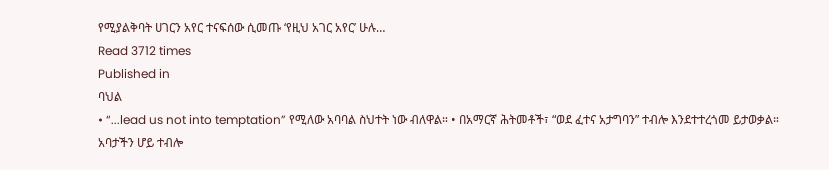የሚያልቅባት ሀገርን አየር ተናፍሰው ሲመጡ ‘የዚህ አገር አየር’ ሁሉ…
Read 3712 times
Published in
ባህል
• “...lead us not into temptation” የሚለው አባባል ስህተት ነው ብለዋል። • በአማርኛ ሕትመቶች፣ “ወደ ፈተና አታግባን” ተብሎ እንደተተረጎመ ይታወቃል። አባታችን ሆይ ተብሎ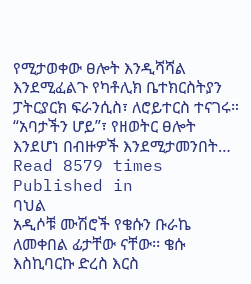የሚታወቀው ፀሎት እንዲሻሻል እንደሚፈልጉ የካቶሊክ ቤተክርስትያን ፓትርያርክ ፍራንሲስ፣ ለሮይተርስ ተናገሩ። “አባታችን ሆይ”፣ የዘወትር ፀሎት እንደሆነ በብዙዎች እንደሚታመንበት…
Read 8579 times
Published in
ባህል
አዲሶቹ ሙሽሮች የቄሱን ቡራኬ ለመቀበል ፊታቸው ናቸው፡፡ ቄሱ እስኪባርኩ ድረስ እርስ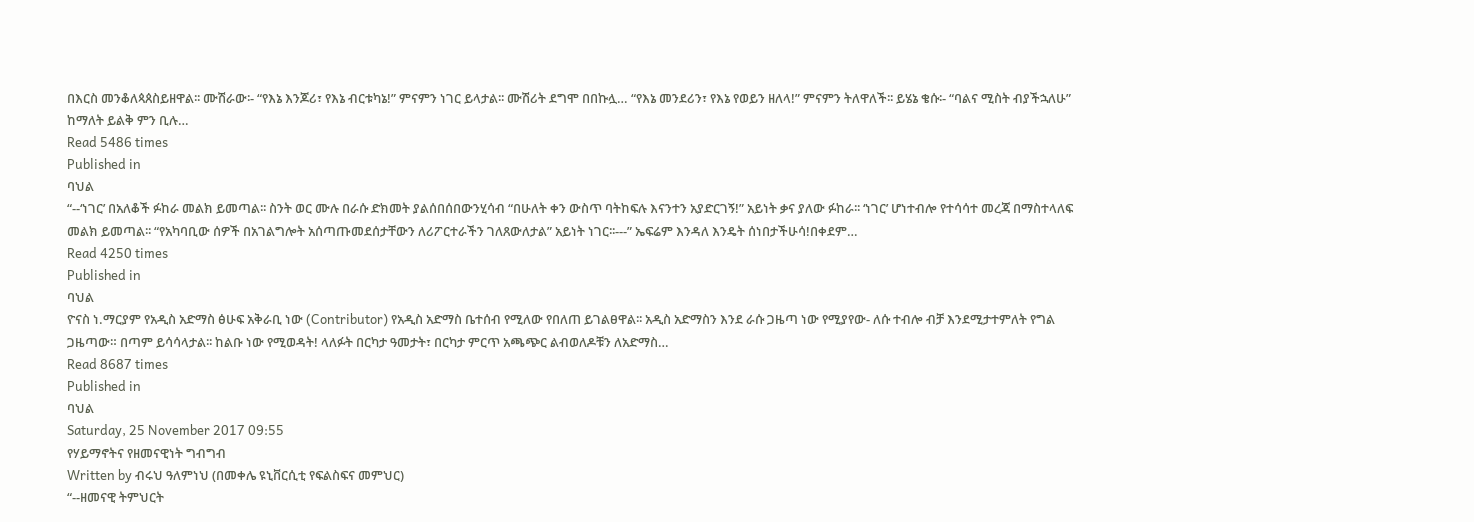በእርስ መንቆለጳጰስይዘዋል፡፡ ሙሽራው፡- “የእኔ እንጆሪ፣ የእኔ ብርቱካኔ!” ምናምን ነገር ይላታል፡፡ ሙሽሪት ደግሞ በበኩሏ… “የእኔ መንደሪን፣ የእኔ የወይን ዘለላ!” ምናምን ትለዋለች፡፡ ይሄኔ ቄሱ፡- “ባልና ሚስት ብያችኋለሁ” ከማለት ይልቅ ምን ቢሉ…
Read 5486 times
Published in
ባህል
“--‘ነገር’ በአለቆች ፉከራ መልክ ይመጣል፡፡ ስንት ወር ሙሉ በራሱ ድክመት ያልሰበሰበውንሂሳብ “በሁለት ቀን ውስጥ ባትከፍሉ እናንተን አያድርገኝ!” አይነት ቃና ያለው ፉከራ፡፡ ‘ነገር’ ሆነተብሎ የተሳሳተ መረጃ በማስተላለፍ መልክ ይመጣል፡፡ “የአካባቢው ሰዎች በአገልግሎት አሰጣጡመደሰታቸውን ለሪፖርተራችን ገለጸውለታል” አይነት ነገር፡፡---” ኤፍሬም እንዳለ እንዴት ሰነበታችሁሳ!በቀደም…
Read 4250 times
Published in
ባህል
ዮናስ ነ.ማርያም የአዲስ አድማስ ፅሁፍ አቅራቢ ነው (Contributor) የአዲስ አድማስ ቤተሰብ የሚለው የበለጠ ይገልፀዋል፡፡ አዲስ አድማስን እንደ ራሱ ጋዜጣ ነው የሚያየው- ለሱ ተብሎ ብቻ እንደሚታተምለት የግል ጋዜጣው። በጣም ይሳሳላታል፡፡ ከልቡ ነው የሚወዳት! ላለፉት በርካታ ዓመታት፣ በርካታ ምርጥ አጫጭር ልብወለዶቹን ለአድማስ…
Read 8687 times
Published in
ባህል
Saturday, 25 November 2017 09:55
የሃይማኖትና የዘመናዊነት ግብግብ
Written by ብሩህ ዓለምነህ (በመቀሌ ዩኒቨርሲቲ የፍልስፍና መምህር)
“--ዘመናዊ ትምህርት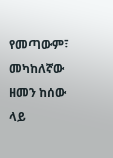የመጣውም፣ መካከለኛው ዘመን ከሰው ላይ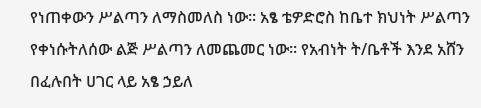የነጠቀውን ሥልጣን ለማስመለስ ነው፡፡ አፄ ቴዎድሮስ ከቤተ ክህነት ሥልጣን የቀነሱትለሰው ልጅ ሥልጣን ለመጨመር ነው፡፡ የአብነት ት/ቤቶች እንደ አሸን በፈሉበት ሀገር ላይ አፄ ኃይለ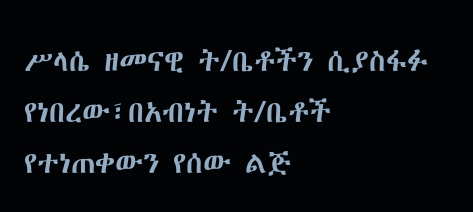ሥላሴ ዘመናዊ ት/ቤቶችን ሲያስፋፉ የነበረው፣በአብነት ት/ቤቶች የተነጠቀውን የሰው ልጅ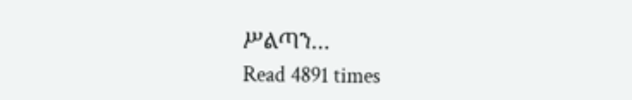ሥልጣን…
Read 4891 times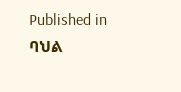Published in
ባህል